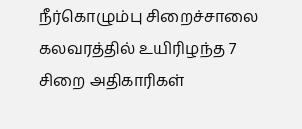நீர்கொழும்பு சிறைச்சாலை கலவரத்தில் உயிரிழந்த 7 சிறை அதிகாரிகள்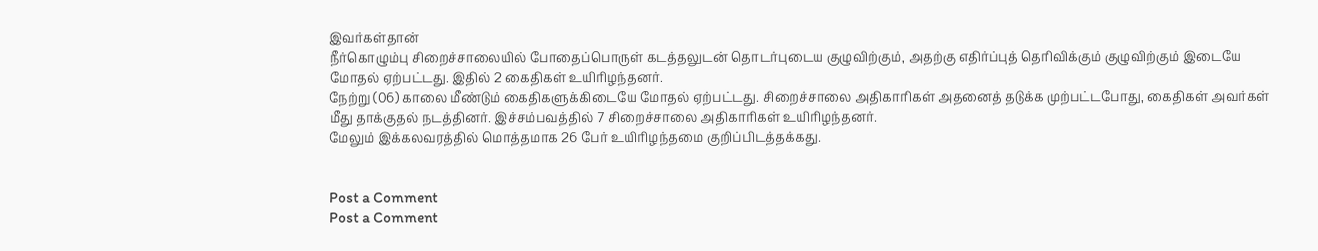இவர்கள்தான்
நீர்கொழும்பு சிறைச்சாலையில் போதைப்பொருள் கடத்தலுடன் தொடர்புடைய குழுவிற்கும், அதற்கு எதிர்ப்புத் தெரிவிக்கும் குழுவிற்கும் இடையே மோதல் ஏற்பட்டது. இதில் 2 கைதிகள் உயிரிழந்தனர்.
நேற்று (06) காலை மீண்டும் கைதிகளுக்கிடையே மோதல் ஏற்பட்டது. சிறைச்சாலை அதிகாரிகள் அதனைத் தடுக்க முற்பட்டபோது, கைதிகள் அவர்கள் மீது தாக்குதல் நடத்தினர். இச்சம்பவத்தில் 7 சிறைச்சாலை அதிகாரிகள் உயிரிழந்தனர்.
மேலும் இக்கலவரத்தில் மொத்தமாக 26 பேர் உயிரிழந்தமை குறிப்பிடத்தக்கது.


Post a Comment
Post a Comment